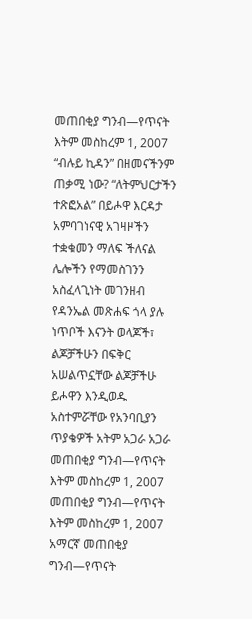መጠበቂያ ግንብ—የጥናት እትም መስከረም 1, 2007 “ብሉይ ኪዳን” በዘመናችንም ጠቃሚ ነው? “ለትምህርታችን ተጽፎአል” በይሖዋ እርዳታ አምባገነናዊ አገዛዞችን ተቋቁመን ማለፍ ችለናል ሌሎችን የማመስገንን አስፈላጊነት መገንዘብ የዳንኤል መጽሐፍ ጎላ ያሉ ነጥቦች እናንት ወላጆች፣ ልጆቻችሁን በፍቅር አሠልጥኗቸው ልጆቻችሁ ይሖዋን እንዲወዱ አስተምሯቸው የአንባቢያን ጥያቄዎች አትም አጋራ አጋራ መጠበቂያ ግንብ—የጥናት እትም መስከረም 1, 2007 መጠበቂያ ግንብ—የጥናት እትም መስከረም 1, 2007 አማርኛ መጠበቂያ ግንብ—የጥናት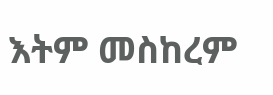እትም መስከረም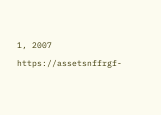1, 2007 https://assetsnffrgf-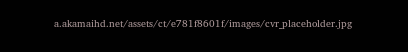a.akamaihd.net/assets/ct/e781f8601f/images/cvr_placeholder.jpg